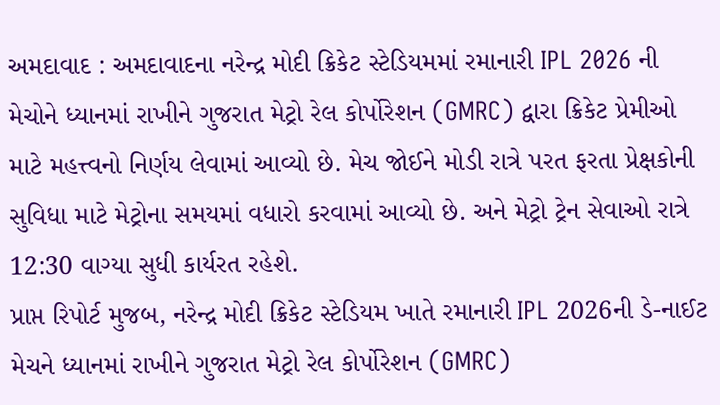અમદાવાદ : અમદાવાદના નરેન્દ્ર મોદી ક્રિકેટ સ્ટેડિયમમાં રમાનારી IPL 2026 ની મેચોને ધ્યાનમાં રાખીને ગુજરાત મેટ્રો રેલ કોર્પોરેશન (GMRC) દ્વારા ક્રિકેટ પ્રેમીઓ માટે મહત્ત્વનો નિર્ણય લેવામાં આવ્યો છે. મેચ જોઈને મોડી રાત્રે પરત ફરતા પ્રેક્ષકોની સુવિધા માટે મેટ્રોના સમયમાં વધારો કરવામાં આવ્યો છે. અને મેટ્રો ટ્રેન સેવાઓ રાત્રે 12:30 વાગ્યા સુધી કાર્યરત રહેશે.
પ્રાપ્ત રિપોર્ટ મુજબ, નરેન્દ્ર મોદી ક્રિકેટ સ્ટેડિયમ ખાતે રમાનારી IPL 2026ની ડે-નાઈટ મેચને ધ્યાનમાં રાખીને ગુજરાત મેટ્રો રેલ કોર્પોરેશન (GMRC)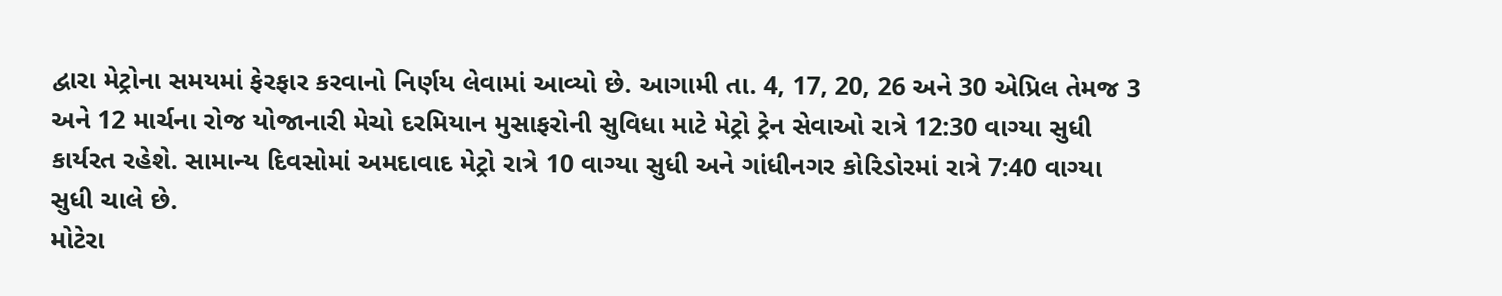દ્વારા મેટ્રોના સમયમાં ફેરફાર કરવાનો નિર્ણય લેવામાં આવ્યો છે. આગામી તા. 4, 17, 20, 26 અને 30 એપ્રિલ તેમજ 3 અને 12 માર્ચના રોજ યોજાનારી મેચો દરમિયાન મુસાફરોની સુવિધા માટે મેટ્રો ટ્રેન સેવાઓ રાત્રે 12:30 વાગ્યા સુધી કાર્યરત રહેશે. સામાન્ય દિવસોમાં અમદાવાદ મેટ્રો રાત્રે 10 વાગ્યા સુધી અને ગાંધીનગર કોરિડોરમાં રાત્રે 7:40 વાગ્યા સુધી ચાલે છે.
મોટેરા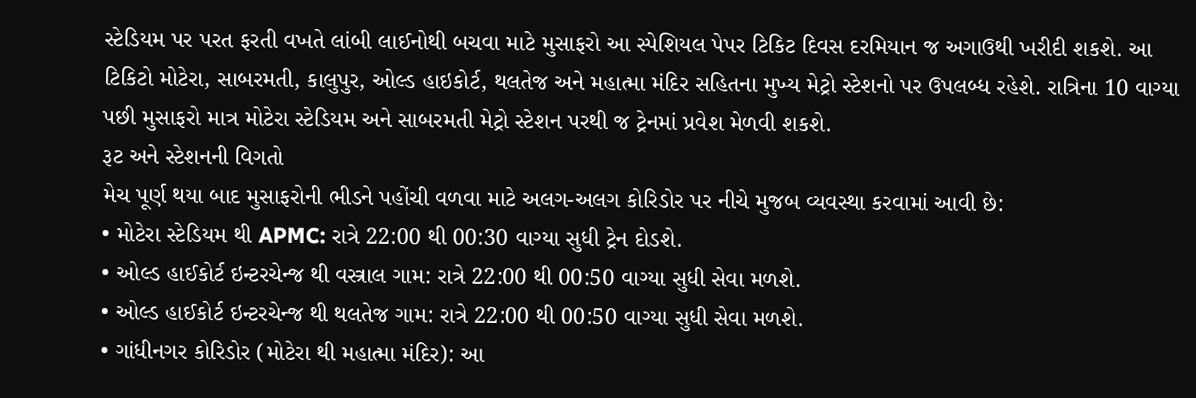સ્ટેડિયમ પર પરત ફરતી વખતે લાંબી લાઈનોથી બચવા માટે મુસાફરો આ સ્પેશિયલ પેપર ટિકિટ દિવસ દરમિયાન જ અગાઉથી ખરીદી શકશે. આ ટિકિટો મોટેરા, સાબરમતી, કાલુપુર, ઓલ્ડ હાઇકોર્ટ, થલતેજ અને મહાત્મા મંદિર સહિતના મુખ્ય મેટ્રો સ્ટેશનો પર ઉપલબ્ધ રહેશે. રાત્રિના 10 વાગ્યા પછી મુસાફરો માત્ર મોટેરા સ્ટેડિયમ અને સાબરમતી મેટ્રો સ્ટેશન પરથી જ ટ્રેનમાં પ્રવેશ મેળવી શકશે.
રૂટ અને સ્ટેશનની વિગતો
મેચ પૂર્ણ થયા બાદ મુસાફરોની ભીડને પહોંચી વળવા માટે અલગ-અલગ કોરિડોર પર નીચે મુજબ વ્યવસ્થા કરવામાં આવી છે:
• મોટેરા સ્ટેડિયમ થી APMC: રાત્રે 22:00 થી 00:30 વાગ્યા સુધી ટ્રેન દોડશે.
• ઓલ્ડ હાઈકોર્ટ ઇન્ટરચેન્જ થી વસ્ત્રાલ ગામ: રાત્રે 22:00 થી 00:50 વાગ્યા સુધી સેવા મળશે.
• ઓલ્ડ હાઈકોર્ટ ઇન્ટરચેન્જ થી થલતેજ ગામ: રાત્રે 22:00 થી 00:50 વાગ્યા સુધી સેવા મળશે.
• ગાંધીનગર કોરિડોર (મોટેરા થી મહાત્મા મંદિર): આ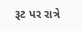રૂટ પર રાત્રે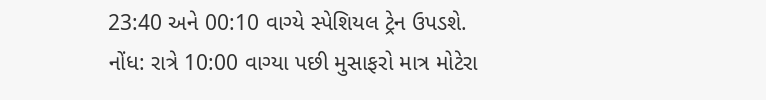23:40 અને 00:10 વાગ્યે સ્પેશિયલ ટ્રેન ઉપડશે.
નોંધ: રાત્રે 10:00 વાગ્યા પછી મુસાફરો માત્ર મોટેરા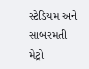સ્ટેડિયમ અને સાબરમતી મેટ્રો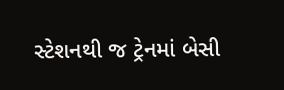સ્ટેશનથી જ ટ્રેનમાં બેસી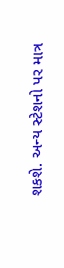શકશે. અન્ય સ્ટેશનો પર માત્ર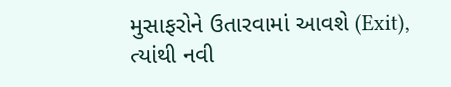મુસાફરોને ઉતારવામાં આવશે (Exit), ત્યાંથી નવી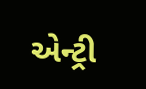એન્ટ્રી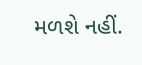મળશે નહીં.